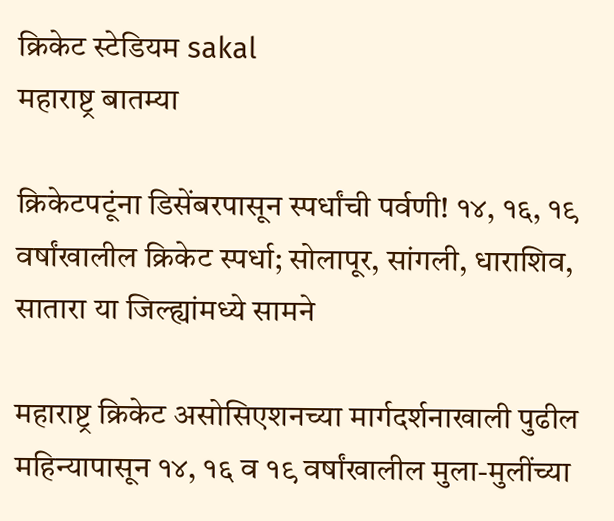क्रिकेट स्टेडियम sakal
महाराष्ट्र बातम्या

क्रिकेटपटूंना डिसेंबरपासून स्पर्धांची पर्वणी! १४, १६, १९ वर्षांखालील क्रिकेट स्पर्धा; सोलापूर, सांगली, धाराशिव, सातारा या जिल्ह्यांमध्ये सामने

महाराष्ट्र क्रिकेट असोसिएशनच्या मार्गदर्शनाखाली पुढील महिन्यापासून १४, १६ व १९ वर्षांखालील मुला-मुलींच्या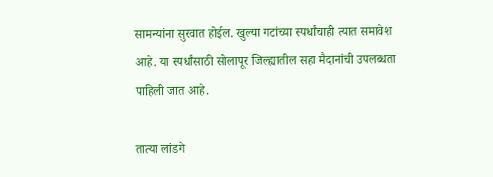सामन्यांना सुरवात होईल. खुल्या गटांच्या स्पर्धांचाही त्यात समावेश आहे. या स्पर्धांसाठी सोलापूर जिल्ह्यातील सहा मैदानांची उपलब्धता पाहिली जात आहे.

तात्या लांडगे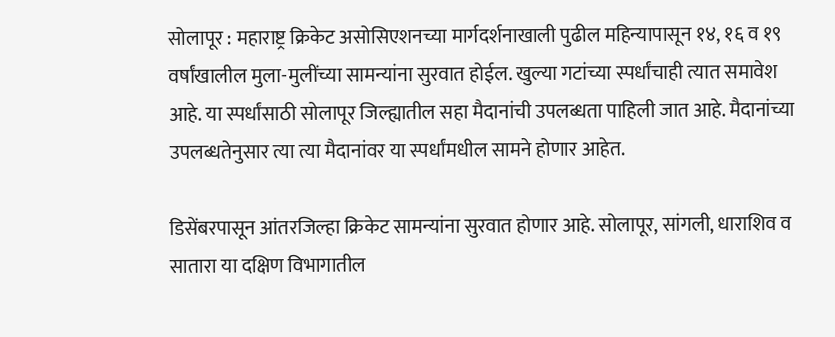सोलापूर : महाराष्ट्र क्रिकेट असोसिएशनच्या मार्गदर्शनाखाली पुढील महिन्यापासून १४, १६ व १९ वर्षांखालील मुला-मुलींच्या सामन्यांना सुरवात होईल. खुल्या गटांच्या स्पर्धांचाही त्यात समावेश आहे. या स्पर्धांसाठी सोलापूर जिल्ह्यातील सहा मैदानांची उपलब्धता पाहिली जात आहे. मैदानांच्या उपलब्धतेनुसार त्या त्या मैदानांवर या स्पर्धांमधील सामने होणार आहेत.

डिसेंबरपासून आंतरजिल्हा क्रिकेट सामन्यांना सुरवात होणार आहे. सोलापूर, सांगली, धाराशिव व सातारा या दक्षिण विभागातील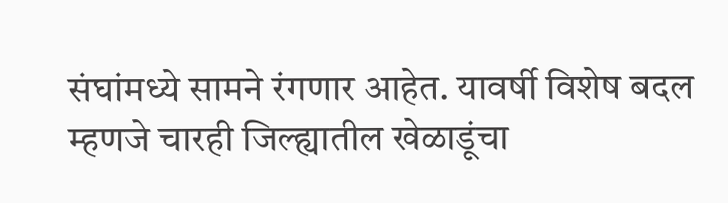संघांमध्ये सामने रंगणार आहेत. यावर्षी विशेष बदल म्हणजे चारही जिल्ह्यातील खेळाडूंचा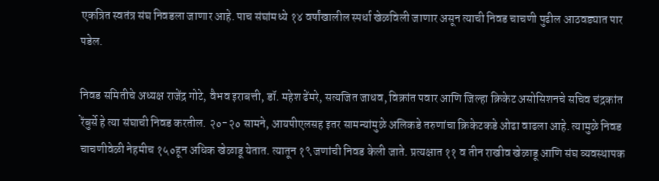एकत्रित स्वतंत्र संघ निवडला जाणार आहे. पाच संघांमध्ये १४ वर्षांखालील स्पर्धा खेळविली जाणार असून त्याची निवड चाचणी पुढील आठवड्यात पार पडेल.

निवड समितीचे अध्यक्ष राजेंद्र गोटे, वैभव इराबत्ती, डॉ. महेश ढेंमरे, सत्यजित जाधव, विक्रांत पवार आणि जिल्हा क्रिकेट असोसिशनचे सचिव चंद्रकांत रेंबुर्से हे त्या संघाची निवड करतील. २०-२० सामने, आयपीएलसह इतर सामन्यांमुळे अलिकडे तरुणांचा क्रिकेटकडे ओढा वाढला आहे. त्यामुळे निवड चाचणीवेळी नेहमीच १५०हून अधिक खेळाडू येतात. त्यातून १९ जणांची निवड केली जाते. प्रत्यक्षात ११ व तीन राखीव खेळाडू आणि संघ व्यवस्थापक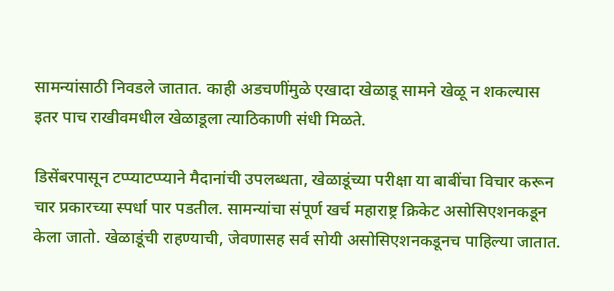सामन्यांसाठी निवडले जातात. काही अडचणींमुळे एखादा खेळाडू सामने खेळू न शकल्यास इतर पाच राखीवमधील खेळाडूला त्याठिकाणी संधी मिळते.

डिसेंबरपासून टप्प्याटप्प्याने मैदानांची उपलब्धता, खेळाडूंच्या परीक्षा या बाबींचा विचार करून चार प्रकारच्या स्पर्धा पार पडतील. सामन्यांचा संपूर्ण खर्च महाराष्ट्र क्रिकेट असोसिएशनकडून केला जातो. खेळाडूंची राहण्याची, जेवणासह सर्व सोयी असोसिएशनकडूनच पाहिल्या जातात.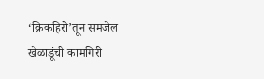‘क्रिकहिरो’तून समजेल खेळाडूंची कामगिरी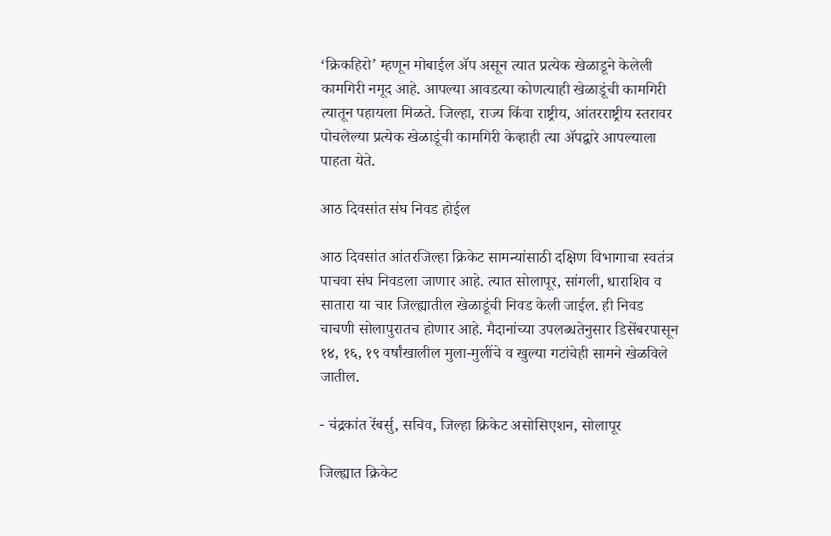‘क्रिकहिरो’ म्हणून मोबाईल ॲप असून त्यात प्रत्येक खेळाडूने केलेली कामगिरी नमूद आहे. आपल्या आवडत्या कोणत्याही खेळाडूंची कामगिरी त्यातून पहायला मिळते. जिल्हा, राज्य किंवा राष्ट्रीय, आंतरराष्ट्रीय स्तरावर पोचलेल्या प्रत्येक खेळाडूंची कामगिरी केव्हाही त्या ॲपद्वारे आपल्याला पाहता येते.

आठ दिवसांत संघ निवड होईल

आठ दिवसांत आंतरजिल्हा क्रिकेट सामन्यांसाठी दक्षिण विभागाचा स्वतंत्र पाचवा संघ निवडला जाणार आहे. त्यात सोलापूर, सांगली, धाराशिव व सातारा या चार जिल्ह्यातील खेळाडूंची निवड केली जाईल. ही निवड चाचणी सोलापुरातच होणार आहे. मैदानांच्या उपलब्धतेनुसार डिसेंबरपासून १४, १६, १९ वर्षांखालील मुला-मुलींचे व खुल्या गटांचेही सामने खेळविले जातील.

- चंद्रकांत रेंबर्सु, सचिव, जिल्हा क्रिकेट असोसिएशन, सोलापूर

जिल्ह्यात क्रिकेट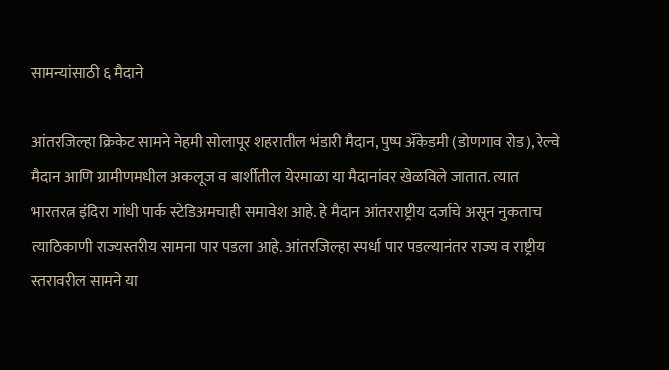सामन्यांसाठी ६ मैदाने

आंतरजिल्हा क्रिकेट सामने नेहमी सोलापूर शहरातील भंडारी मैदान, पुष्प ॲकेडमी (डोणगाव रोड), रेल्वे मैदान आणि ग्रामीणमधील अकलूज व बार्शीतील येरमाळा या मैदानांवर खेळविले जातात. त्यात भारतरत्न इंदिरा गांधी पार्क स्टेडिअमचाही समावेश आहे. हे मैदान आंतरराष्ट्रीय दर्जाचे असून नुकताच त्याठिकाणी राज्यस्तरीय सामना पार पडला आहे. आंतरजिल्हा स्पर्धा पार पडल्यानंतर राज्य व राष्ट्रीय स्तरावरील सामने या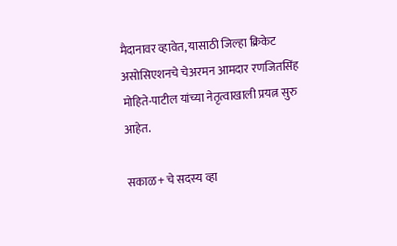मैदानावर व्हावेत, यासाठी जिल्हा क्रिकेट असोसिएशनचे चेअरमन आमदार रणजितसिंह मोहिते-पाटील यांच्या नेतृत्वाखाली प्रयत्न सुरु आहेत.

सकाळ+ चे सदस्य व्हा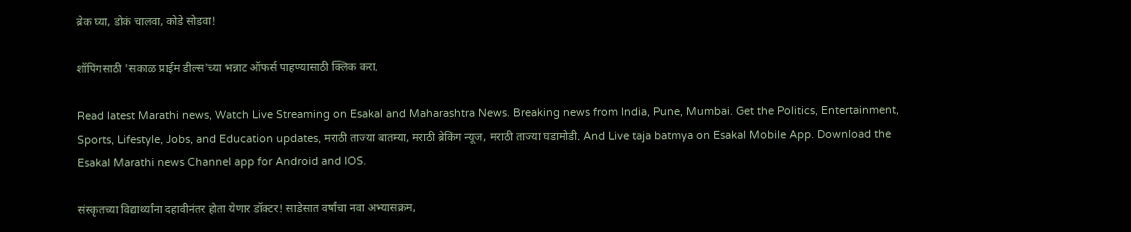ब्रेक घ्या, डोकं चालवा, कोडे सोडवा!

शॉपिंगसाठी 'सकाळ प्राईम डील्स'च्या भन्नाट ऑफर्स पाहण्यासाठी क्लिक करा.

Read latest Marathi news, Watch Live Streaming on Esakal and Maharashtra News. Breaking news from India, Pune, Mumbai. Get the Politics, Entertainment, Sports, Lifestyle, Jobs, and Education updates, मराठी ताज्या बातम्या, मराठी ब्रेकिंग न्यूज, मराठी ताज्या घडामोडी. And Live taja batmya on Esakal Mobile App. Download the Esakal Marathi news Channel app for Android and IOS.

संस्कृतच्या विद्यार्थ्यांना दहावीनंतर होता येणार डॉक्टर! साडेसात वर्षांचा नवा अभ्यासक्रम,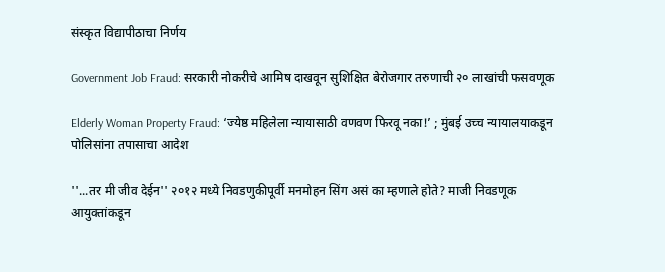संस्कृत विद्यापीठाचा निर्णय

Government Job Fraud: सरकारी नोकरीचे आमिष दाखवून सुशिक्षित बेरोजगार तरुणाची २० लाखांची फसवणूक

Elderly Woman Property Fraud: ‘ज्येष्ठ महिलेला न्यायासाठी वणवण फिरवू नका!’ ; मुंबई उच्च न्यायालयाकडून पोलिसांना तपासाचा आदेश

''...तर मी जीव देईन'' २०१२ मध्ये निवडणुकीपूर्वी मनमोहन सिंग असं का म्हणाले होते? माजी निवडणूक आयुक्तांकडून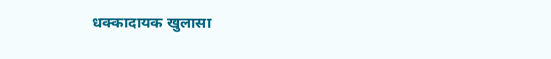धक्कादायक खुलासा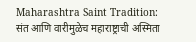Maharashtra Saint Tradition: संत आणि वारीमुळेच महाराष्ट्राची अस्मिता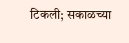टिकली; सकाळच्या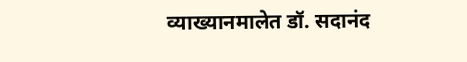व्याख्यानमालेत डॉ. सदानंद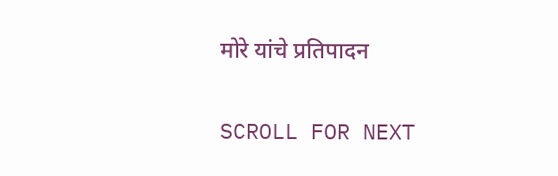मोरे यांचे प्रतिपादन

SCROLL FOR NEXT